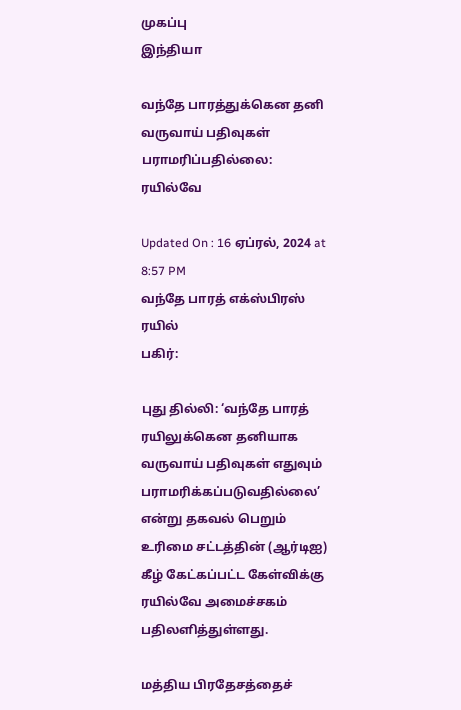முகப்பு
இந்தியா

வந்தே பாரத்துக்கென தனி வருவாய் பதிவுகள் பராமரிப்பதில்லை: ரயில்வே

Updated On : 16 ஏப்ரல், 2024 at 8:57 PM
வந்தே பாரத் எக்ஸ்பிரஸ் ரயில்
பகிர்:

புது தில்லி: ‘வந்தே பாரத் ரயிலுக்கென தனியாக வருவாய் பதிவுகள் எதுவும் பராமரிக்கப்படுவதில்லை’ என்று தகவல் பெறும் உரிமை சட்டத்தின் (ஆர்டிஐ) கீழ் கேட்கப்பட்ட கேள்விக்கு ரயில்வே அமைச்சகம் பதிலளித்துள்ளது.

மத்திய பிரதேசத்தைச்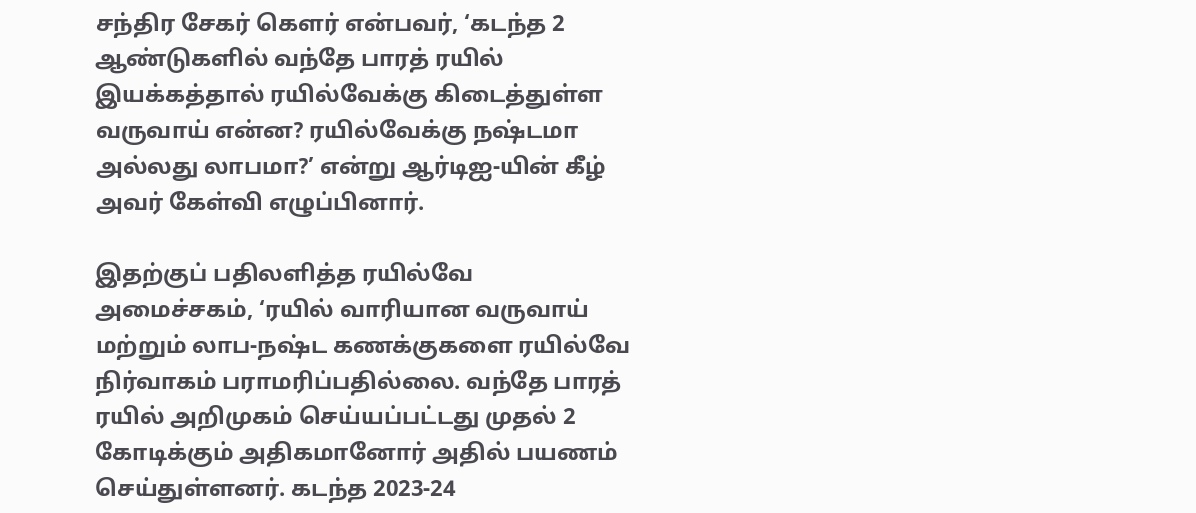சந்திர சேகர் கெளர் என்பவர், ‘கடந்த 2 ஆண்டுகளில் வந்தே பாரத் ரயில் இயக்கத்தால் ரயில்வேக்கு கிடைத்துள்ள வருவாய் என்ன? ரயில்வேக்கு நஷ்டமா அல்லது லாபமா?’ என்று ஆர்டிஐ-யின் கீழ் அவர் கேள்வி எழுப்பினார்.

இதற்குப் பதிலளித்த ரயில்வே அமைச்சகம், ‘ரயில் வாரியான வருவாய் மற்றும் லாப-நஷ்ட கணக்குகளை ரயில்வே நிர்வாகம் பராமரிப்பதில்லை. வந்தே பாரத் ரயில் அறிமுகம் செய்யப்பட்டது முதல் 2 கோடிக்கும் அதிகமானோர் அதில் பயணம் செய்துள்ளனர். கடந்த 2023-24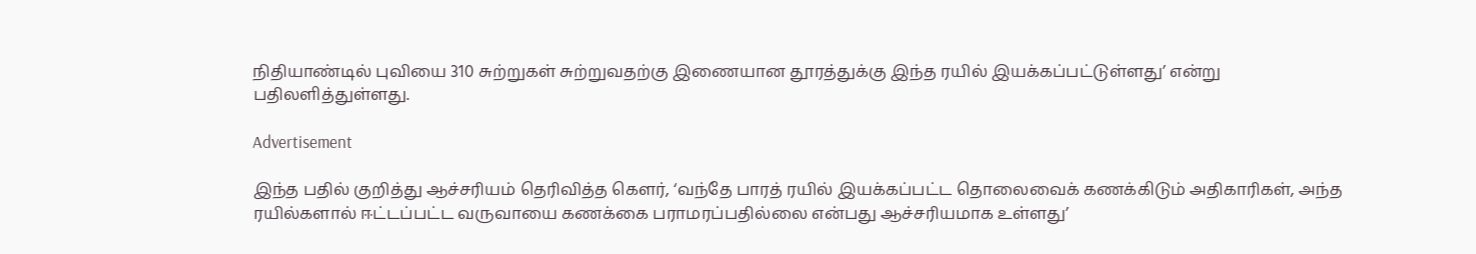நிதியாண்டில் புவியை 310 சுற்றுகள் சுற்றுவதற்கு இணையான தூரத்துக்கு இந்த ரயில் இயக்கப்பட்டுள்ளது’ என்று பதிலளித்துள்ளது.

Advertisement

இந்த பதில் குறித்து ஆச்சரியம் தெரிவித்த கெளர், ‘வந்தே பாரத் ரயில் இயக்கப்பட்ட தொலைவைக் கணக்கிடும் அதிகாரிகள், அந்த ரயில்களால் ஈட்டப்பட்ட வருவாயை கணக்கை பராமரப்பதில்லை என்பது ஆச்சரியமாக உள்ளது’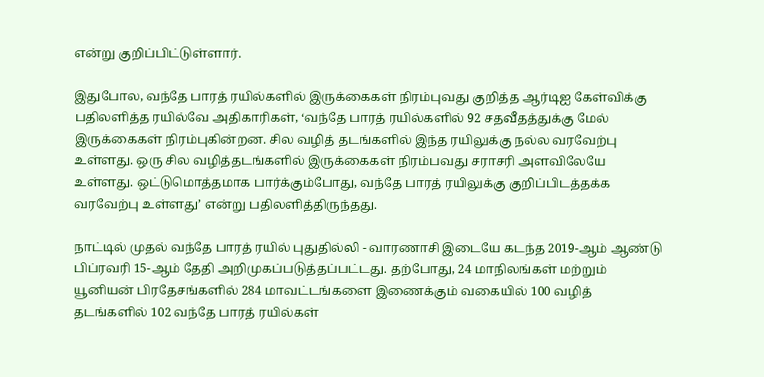என்று குறிப்பிட்டுள்ளார்.

இதுபோல, வந்தே பாரத் ரயில்களில் இருக்கைகள் நிரம்புவது குறித்த ஆர்டிஐ கேள்விக்கு பதிலளித்த ரயில்வே அதிகாரிகள், ‘வந்தே பாரத் ரயில்களில் 92 சதவீதத்துக்கு மேல் இருக்கைகள் நிரம்புகின்றன. சில வழித் தடங்களில் இந்த ரயிலுக்கு நல்ல வரவேற்பு உள்ளது. ஒரு சில வழித்தடங்களில் இருக்கைகள் நிரம்பவது சராசரி அளவிலேயே உள்ளது. ஒட்டுமொத்தமாக பார்க்கும்போது, வந்தே பாரத் ரயிலுக்கு குறிப்பிடத்தக்க வரவேற்பு உள்ளது’ என்று பதிலளித்திருந்தது.

நாட்டில் முதல் வந்தே பாரத் ரயில் புதுதில்லி - வாரணாசி இடையே கடந்த 2019-ஆம் ஆண்டு பிப்ரவரி 15-ஆம் தேதி அறிமுகப்படுத்தப்பட்டது. தற்போது, 24 மாநிலங்கள் மற்றும் யூனியன் பிரதேசங்களில் 284 மாவட்டங்களை இணைக்கும் வகையில் 100 வழித் தடங்களில் 102 வந்தே பாரத் ரயில்கள்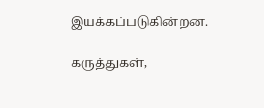இயக்கப்படுகின்றன.

கருத்துகள்,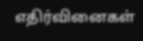எதிர்வினைகள்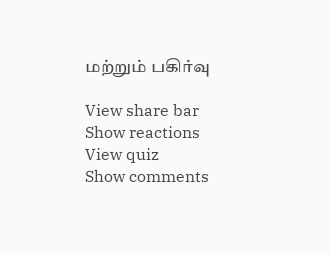மற்றும் பகிர்வு

View share bar
Show reactions
View quiz
Show comments